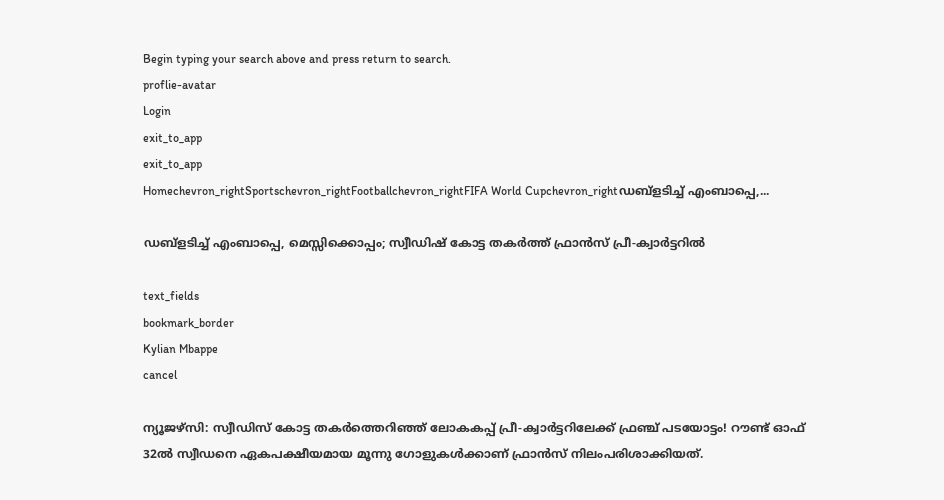Begin typing your search above and press return to search.
proflie-avatar
Login
exit_to_app
exit_to_app
Homechevron_rightSportschevron_rightFootballchevron_rightFIFA World Cupchevron_rightഡബ്ളടിച്ച് എംബാപ്പെ,...

ഡബ്ളടിച്ച് എംബാപ്പെ, മെസ്സിക്കൊപ്പം; സ്വീഡിഷ് കോട്ട തകർത്ത് ഫ്രാൻസ് പ്രീ-ക്വാർട്ടറിൽ

text_fields
bookmark_border
Kylian Mbappe
cancel

ന്യൂജഴ്സി: സ്വീഡിസ് കോട്ട തകർത്തെറിഞ്ഞ് ലോകകപ്പ് പ്രീ-ക്വാർട്ടറിലേക്ക് ഫ്രഞ്ച് പടയോട്ടം! റൗണ്ട് ഓഫ് 32ൽ സ്വീഡനെ ഏകപക്ഷീയമായ മൂന്നു ഗോളുകൾക്കാണ് ഫ്രാൻസ് നിലംപരിശാക്കിയത്.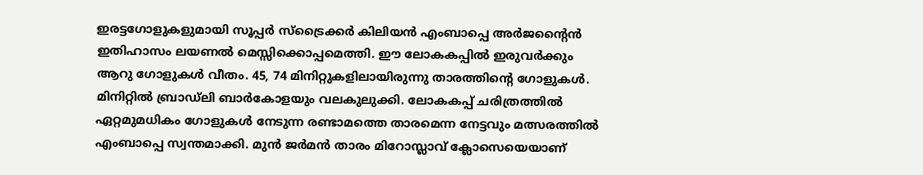ഇരട്ടഗോളുകളുമായി സൂപ്പർ സ്ട്രൈക്കർ കിലിയൻ എംബാപ്പെ അർജന്‍റൈൻ ഇതിഹാസം ലയണൽ മെസ്സിക്കൊപ്പമെത്തി. ഈ ലോകകപ്പിൽ ഇരുവർക്കും ആറു ഗോളുകൾ വീതം. 45, 74 മിനിറ്റുകളിലായിരുന്നു താരത്തിന്‍റെ ഗോളുകൾ. മിനിറ്റിൽ ബ്രാഡ്ലി ബാർകോളയും വലകുലുക്കി. ലോകകപ്പ് ചരിത്രത്തിൽ ഏറ്റമുമധികം ഗോളുകൾ നേടുന്ന രണ്ടാമത്തെ താരമെന്ന നേട്ടവും മത്സരത്തിൽ എംബാപ്പെ സ്വന്തമാക്കി. മുൻ ജർമൻ താരം മിറോസ്ലാവ് ക്ലോസെയെയാണ്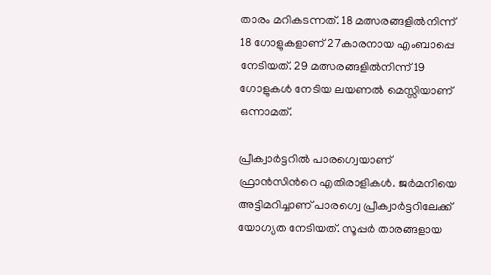താരം മറികടന്നത്. 18 മത്സരങ്ങളിൽനിന്ന് 18 ഗോളുകളാണ് 27കാരനായ എംബാപ്പെ നേടിയത്. 29 മത്സരങ്ങളിൽനിന്ന് 19 ഗോളുകൾ നേടിയ ലയണൽ മെസ്സിയാണ് ഒന്നാമത്.

പ്രീക്വാർട്ടറിൽ പാരഗ്വെയാണ് ഫ്രാൻസിന്‍റെ എതിരാളികൾ. ജർമനിയെ അട്ടിമറിച്ചാണ് പാരഗ്വെ പ്രീക്വാർട്ടറിലേക്ക് യോഗ്യത നേടിയത്. സൂപ്പർ താരങ്ങളായ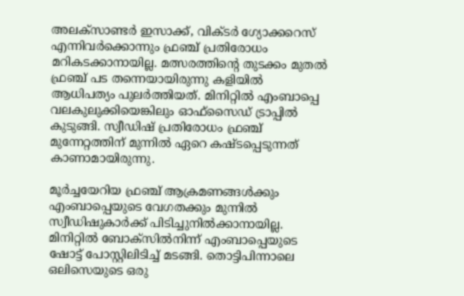അലക്‌സാണ്ടർ ഇസാക്ക്, വിക്ടർ ഗ്യോക്കറെസ് എന്നിവർക്കൊന്നും ഫ്രഞ്ച് പ്രതിരോധം മറികടക്കാനായില്ല. മത്സരത്തിന്റെ തുടക്കം മുതൽ ഫ്രഞ്ച് പട തന്നെയായിരുന്നു കളിയിൽ ആധിപത്യം പുലർത്തിയത്. മിനിറ്റിൽ എംബാപ്പെ വലകുലുക്കിയെങ്കിലും ഓഫ്സൈഡ് ട്രാപ്പിൽ കുടുങ്ങി. സ്വീഡിഷ് പ്രതിരോധം ഫ്രഞ്ച് മുന്നേറ്റത്തിന് മുന്നിൽ ഏറെ കഷ്ടപ്പെടുന്നത് കാണാമായിരുന്നു.

മൂർച്ചയേറിയ ഫ്രഞ്ച് ആക്രമണങ്ങൾക്കും എംബാപ്പെയുടെ വേഗതക്കും മുന്നിൽ സ്വീഡിഷുകാർക്ക് പിടിച്ചുനിൽക്കാനായില്ല. മിനിറ്റിൽ ബോക്സിൽനിന്ന് എംബാപ്പെയുടെ ഷോട്ട് പോസ്റ്റിലിടിച്ച് മടങ്ങി. തൊട്ടിപിന്നാലെ ഒലിസെയുടെ ഒരു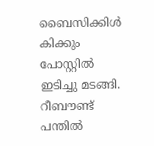ബൈസിക്കിൾ കിക്കും പോസ്റ്റിൽ ഇടിച്ചു മടങ്ങി. റീബൗണ്ട് പന്തിൽ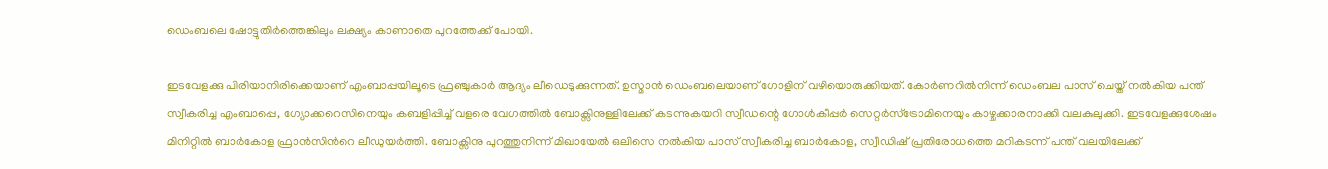ഡെംബലെ ഷോട്ടുതിർത്തെങ്കിലും ലക്ഷ്യം കാണാതെ പുറത്തേക്ക് പോയി.

ഇടവേളക്കു പിരിയാനിരിക്കെയാണ് എംബാപ്പയിലൂടെ ഫ്രഞ്ചുകാർ ആദ്യം ലീഡെടുക്കുന്നത്. ഉസ്മാൻ ഡെംബലെയാണ് ഗോളിന് വഴിയൊരുക്കിയത്. കോർണറിൽനിന്ന് ഡെംബല പാസ് ചെയ്ത് നൽകിയ പന്ത് സ്വീകരിച്ച എംബാപ്പെ, ഗ്യോക്കറെസിനെയും കബളിപ്പിച്ച് വളരെ വേഗത്തിൽ ബോക്സിനുള്ളിലേക്ക് കടന്നുകയറി സ്വീഡന്റെ ഗോൾകീപ്പർ സെറ്റർസ്ട്രോമിനെയും കാഴ്ചക്കാരനാക്കി വലകുലുക്കി. ഇടവേളക്കുശേഷം മിനിറ്റിൽ ബാർകോള ഫ്രാൻസിന്‍റെ ലീഡുയർത്തി. ബോക്സിനു പുറത്തുനിന്ന് മിഖായേൽ ഒലിസെ നൽകിയ പാസ് സ്വീകരിച്ച ബാർകോള, സ്വീഡിഷ് പ്രതിരോധത്തെ മറികടന്ന് പന്ത് വലയിലേക്ക്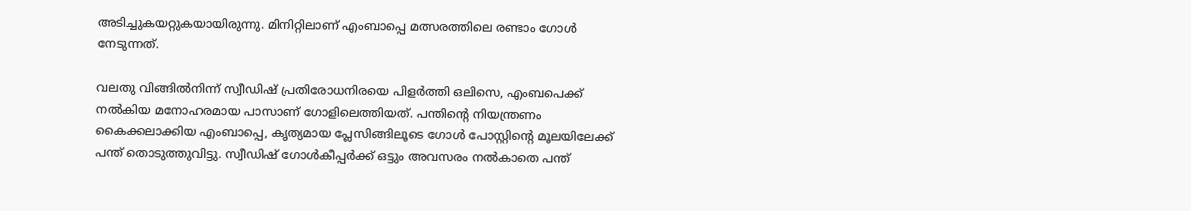അടിച്ചുകയറ്റുകയായിരുന്നു. മിനിറ്റിലാണ് എംബാപ്പെ മത്സരത്തിലെ രണ്ടാം ഗോൾ നേടുന്നത്.

വലതു വിങ്ങിൽനിന്ന് സ്വീഡിഷ് പ്രതിരോധനിരയെ പിളർത്തി ഒലിസെ, എംബപെക്ക് നൽകിയ മനോഹരമായ പാസാണ് ഗോളിലെത്തിയത്. പന്തിന്റെ നിയന്ത്രണം കൈക്കലാക്കിയ എംബാപ്പെ, കൃത്യമായ പ്ലേസിങ്ങിലൂടെ ഗോൾ പോസ്റ്റിന്റെ മൂലയിലേക്ക് പന്ത് തൊടുത്തുവിട്ടു. സ്വീഡിഷ് ഗോൾകീപ്പർക്ക് ഒട്ടും അവസരം നൽകാതെ പന്ത്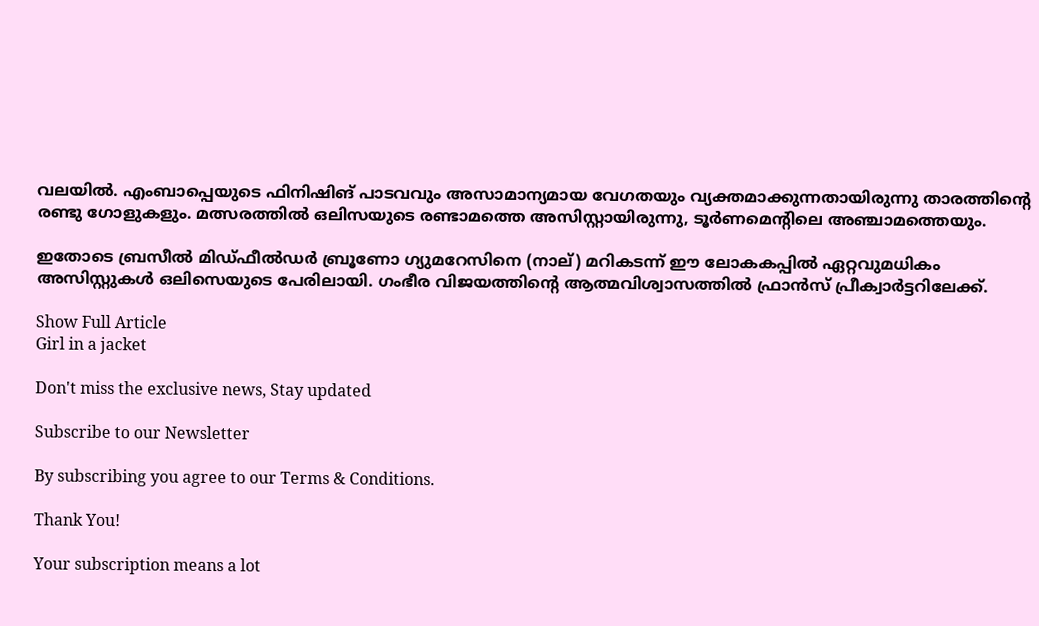വലയിൽ. എംബാപ്പെയുടെ ഫിനിഷിങ് പാടവവും അസാമാന്യമായ വേഗതയും വ്യക്തമാക്കുന്നതായിരുന്നു താരത്തിന്‍റെ രണ്ടു ഗോളുകളും. മത്സരത്തിൽ ഒലിസയുടെ രണ്ടാമത്തെ അസിസ്റ്റായിരുന്നു, ടൂർണമെന്‍റിലെ അഞ്ചാമത്തെയും.

ഇതോടെ ബ്രസീൽ മിഡ്‌ഫീൽഡർ ബ്രൂണോ ഗ്യുമറേസിനെ (നാല്) മറികടന്ന് ഈ ലോകകപ്പിൽ ഏറ്റവുമധികം അസിസ്റ്റുകൾ ഒലിസെയുടെ പേരിലായി. ഗംഭീര വിജയത്തിന്‍റെ ആത്മവിശ്വാസത്തിൽ ഫ്രാൻസ് പ്രീക്വാർട്ടറിലേക്ക്.

Show Full Article
Girl in a jacket

Don't miss the exclusive news, Stay updated

Subscribe to our Newsletter

By subscribing you agree to our Terms & Conditions.

Thank You!

Your subscription means a lot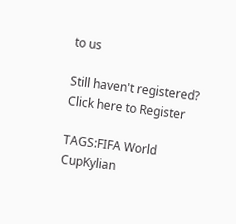to us

Still haven't registered? Click here to Register

TAGS:FIFA World CupKylian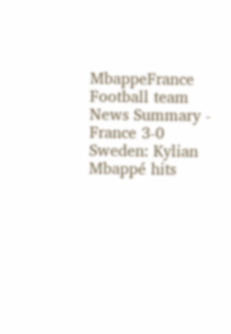MbappeFrance Football team
News Summary - France 3-0 Sweden: Kylian Mbappé hits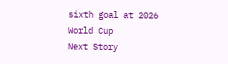sixth goal at 2026 World Cup
Next Story